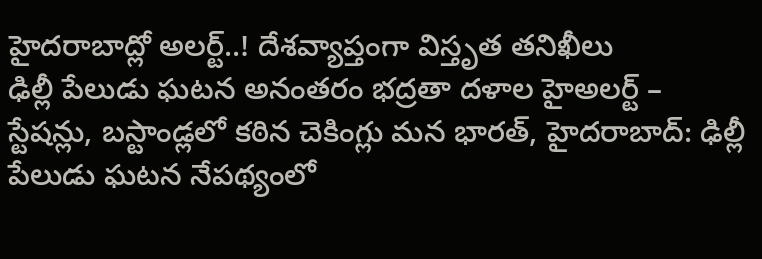హైదరాబాద్లో అలర్ట్..! దేశవ్యాప్తంగా విస్తృత తనిఖీలు
ఢిల్లీ పేలుడు ఘటన అనంతరం భద్రతా దళాల హైఅలర్ట్ – స్టేషన్లు, బస్టాండ్లలో కఠిన చెకింగ్లు మన భారత్, హైదరాబాద్: ఢిల్లీ పేలుడు ఘటన నేపథ్యంలో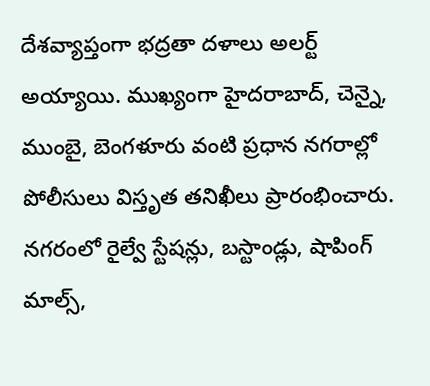దేశవ్యాప్తంగా భద్రతా దళాలు అలర్ట్ అయ్యాయి. ముఖ్యంగా హైదరాబాద్, చెన్నై, ముంబై, బెంగళూరు వంటి ప్రధాన నగరాల్లో పోలీసులు విస్తృత తనిఖీలు ప్రారంభించారు. నగరంలో రైల్వే స్టేషన్లు, బస్టాండ్లు, షాపింగ్ మాల్స్,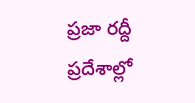ప్రజా రద్దీ ప్రదేశాల్లో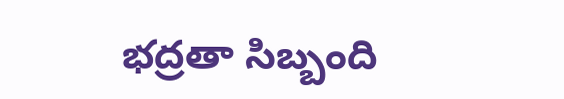భద్రతా సిబ్బంది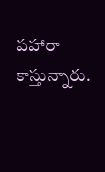పహారా కాస్తున్నారు.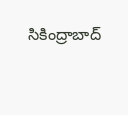సికింద్రాబాద్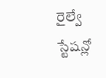రైల్వే స్టేషన్లో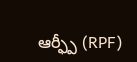ఆర్ఫ్పీ (RPF)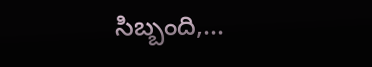సిబ్బంది,...